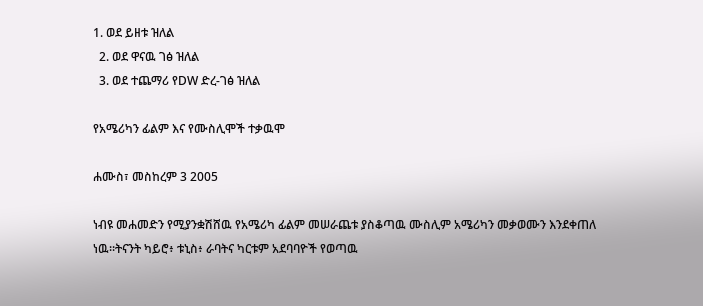1. ወደ ይዘቱ ዝለል
  2. ወደ ዋናዉ ገፅ ዝለል
  3. ወደ ተጨማሪ የDW ድረ-ገፅ ዝለል

የአሜሪካን ፊልም እና የሙስሊሞች ተቃዉሞ

ሐሙስ፣ መስከረም 3 2005

ነብዩ መሐመድን የሚያንቋሽሸዉ የአሜሪካ ፊልም መሠራጨቱ ያስቆጣዉ ሙስሊም አሜሪካን መቃወሙን እንደቀጠለ ነዉ።ትናንት ካይሮ፥ ቱኒስ፥ ራባትና ካርቱም አደባባዮች የወጣዉ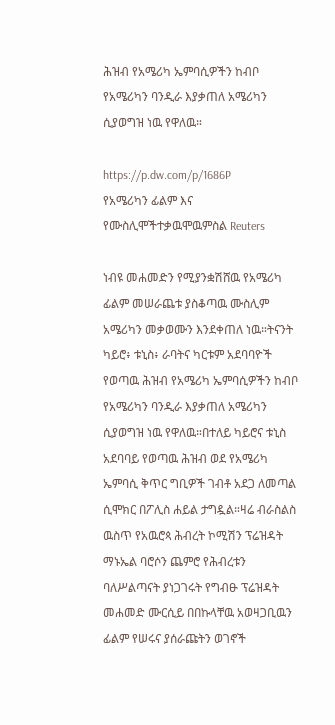ሕዝብ የአሜሪካ ኤምባሲዎችን ከብቦ የአሜሪካን ባንዲራ እያቃጠለ አሜሪካን ሲያወግዝ ነዉ የዋለዉ።

https://p.dw.com/p/1686P
የአሜሪካን ፊልም እና የሙስሊሞችተቃዉሞዉምስል Reuters

ነብዩ መሐመድን የሚያንቋሽሸዉ የአሜሪካ ፊልም መሠራጨቱ ያስቆጣዉ ሙስሊም አሜሪካን መቃወሙን እንደቀጠለ ነዉ።ትናንት ካይሮ፥ ቱኒስ፥ ራባትና ካርቱም አደባባዮች የወጣዉ ሕዝብ የአሜሪካ ኤምባሲዎችን ከብቦ የአሜሪካን ባንዲራ እያቃጠለ አሜሪካን ሲያወግዝ ነዉ የዋለዉ።በተለይ ካይሮና ቱኒስ አደባባይ የወጣዉ ሕዝብ ወደ የአሜሪካ ኤምባሲ ቅጥር ግቢዎች ገብቶ አደጋ ለመጣል ሲሞክር በፖሊስ ሐይል ታግዷል።ዛሬ ብራስልስ ዉስጥ የአዉሮጳ ሕብረት ኮሚሽን ፕሬዝዳት ማኑኤል ባሮሶን ጨምሮ የሕብረቱን ባለሥልጣናት ያነጋገሩት የግብፁ ፕሬዝዳት መሐመድ ሙርሲይ በበኩላቸዉ አወዛጋቢዉን ፊልም የሠሩና ያሰራጩትን ወገኖች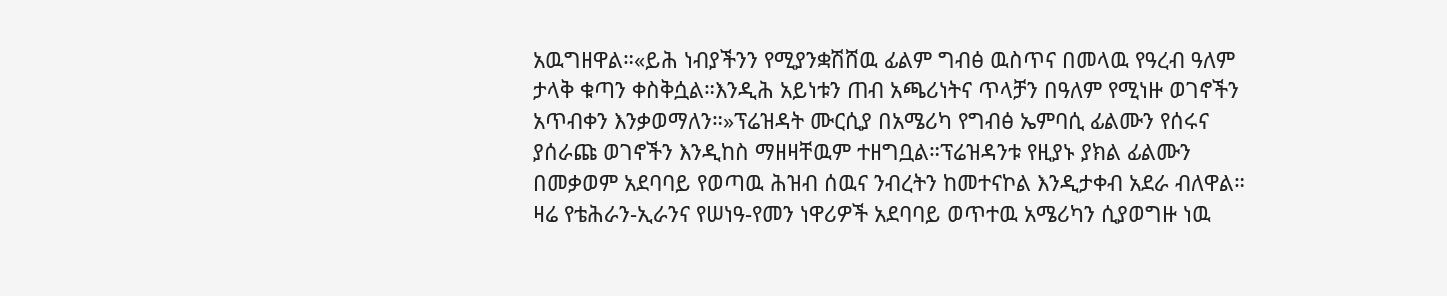አዉግዘዋል።«ይሕ ነብያችንን የሚያንቋሽሸዉ ፊልም ግብፅ ዉስጥና በመላዉ የዓረብ ዓለም ታላቅ ቁጣን ቀስቅሷል።እንዲሕ አይነቱን ጠብ አጫሪነትና ጥላቻን በዓለም የሚነዙ ወገኖችን አጥብቀን እንቃወማለን።»ፕሬዝዳት ሙርሲያ በአሜሪካ የግብፅ ኤምባሲ ፊልሙን የሰሩና ያሰራጩ ወገኖችን እንዲከስ ማዘዛቸዉም ተዘግቧል።ፕሬዝዳንቱ የዚያኑ ያክል ፊልሙን በመቃወም አደባባይ የወጣዉ ሕዝብ ሰዉና ንብረትን ከመተናኮል እንዲታቀብ አደራ ብለዋል። ዛሬ የቴሕራን-ኢራንና የሠነዓ-የመን ነዋሪዎች አደባባይ ወጥተዉ አሜሪካን ሲያወግዙ ነዉ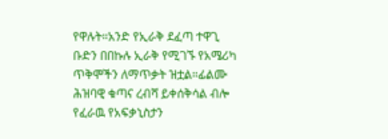የዋሉት።አንድ የኢራቅ ደፈጣ ተዋጊ ቡድን በበኩሉ ኢራቅ የሚገኙ የአሜሪካ ጥቅሞችን ለማጥቃት ዝቷል።ፊልሙ ሕዝባዊ ቁጣና ረብሻ ይቀሰቅሳል ብሎ የፈራዉ የአፍቃኒስታን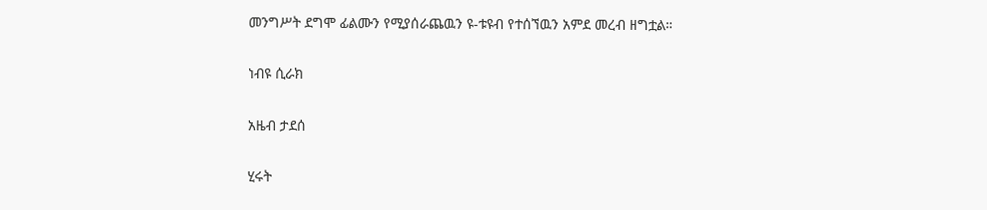መንግሥት ደግሞ ፊልሙን የሚያሰራጨዉን ዩ-ቱዩብ የተሰኘዉን አምደ መረብ ዘግቷል።

ነብዩ ሲራክ

አዜብ ታደሰ

ሂሩት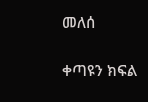መለሰ

ቀጣዩን ክፍል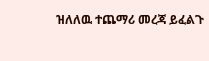ዝለለዉ ተጨማሪ መረጃ ይፈልጉ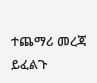ተጨማሪ መረጃ ይፈልጉ